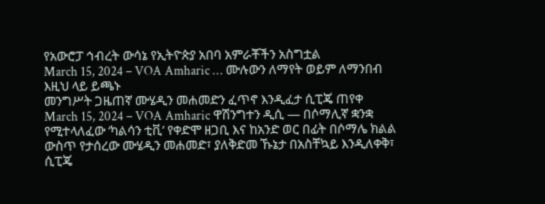የአውሮፓ ኅብረት ውሳኔ የኢትዮጵያ አበባ አምራቾችን አስግቷል
March 15, 2024 – VOA Amharic … ሙሉውን ለማየት ወይም ለማንበብ እዚህ ላይ ይጫኑ
መንግሥት ጋዜጠኛ ሙሄዲን መሐመድን ፈጥኖ እንዲፈታ ሲፒጄ ጠየቀ
March 15, 2024 – VOA Amharic ዋሽንግተን ዲሲ — በሶማሊኛ ቋንቋ የሚተላለፈው ‘ካልሳን ቲቪ’ የቀድሞ ዘጋቢ እና ከአንድ ወር በፊት በሶማሌ ክልል ውስጥ የታሰረው ሙሄዲን መሐመድ፣ ያለቅድመ ኹኔታ በአስቸኳይ እንዲለቀቅ፣ ሲፒጄ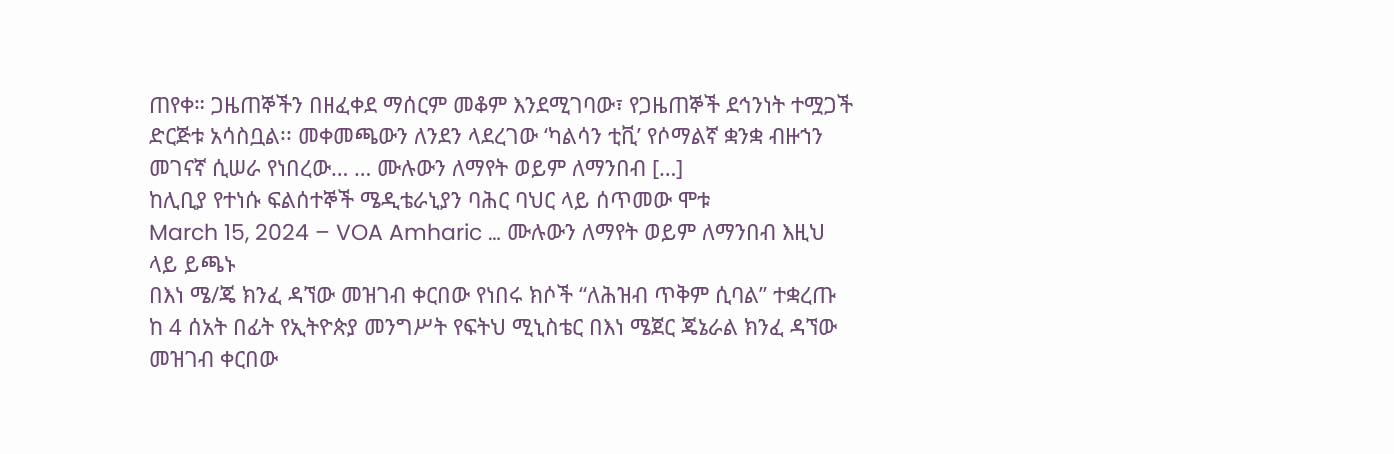ጠየቀ። ጋዜጠኞችን በዘፈቀደ ማሰርም መቆም እንደሚገባው፣ የጋዜጠኞች ደኅንነት ተሟጋች ድርጅቱ አሳስቧል፡፡ መቀመጫውን ለንደን ላደረገው ‘ካልሳን ቲቪ’ የሶማልኛ ቋንቋ ብዙኀን መገናኛ ሲሠራ የነበረው… … ሙሉውን ለማየት ወይም ለማንበብ […]
ከሊቢያ የተነሱ ፍልሰተኞች ሜዲቴራኒያን ባሕር ባህር ላይ ሰጥመው ሞቱ
March 15, 2024 – VOA Amharic … ሙሉውን ለማየት ወይም ለማንበብ እዚህ ላይ ይጫኑ
በእነ ሜ/ጄ ክንፈ ዳኘው መዝገብ ቀርበው የነበሩ ክሶች “ለሕዝብ ጥቅም ሲባል” ተቋረጡ
ከ 4 ሰአት በፊት የኢትዮጵያ መንግሥት የፍትህ ሚኒስቴር በእነ ሜጀር ጄኔራል ክንፈ ዳኘው መዝገብ ቀርበው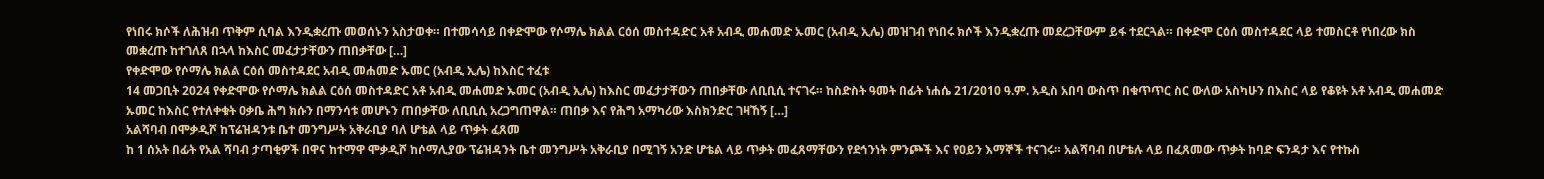የነበሩ ክሶች ለሕዝብ ጥቅም ሲባል እንዲቋረጡ መወሰኑን አስታወቀ። በተመሳሳይ በቀድሞው የሶማሌ ክልል ርዕሰ መስተዳድር አቶ አብዲ መሐመድ ኡመር (አብዲ ኢሌ) መዝገብ የነበሩ ክሶች እንዲቋረጡ መደረጋቸውም ይፋ ተደርጓል። በቀድሞ ርዕሰ መስተዳደር ላይ ተመስርቶ የነበረው ክስ መቋረጡ ከተገለጸ በኋላ ከእስር መፈታታቸውን ጠበቃቸው […]
የቀድሞው የሶማሌ ክልል ርዕሰ መስተዳደር አብዲ መሐመድ ኡመር (አብዲ ኢሌ) ከእስር ተፈቱ
14 መጋቢት 2024 የቀድሞው የሶማሌ ክልል ርዕሰ መስተዳድር አቶ አብዲ መሐመድ ኡመር (አብዲ ኢሌ) ከእስር መፈታታቸውን ጠበቃቸው ለቢቢሲ ተናገሩ። ከስድስት ዓመት በፊት ነሐሴ 21/2010 ዓ.ም. አዲስ አበባ ውስጥ በቁጥጥር ስር ውለው አስካሁን በእስር ላይ የቆዩት አቶ አብዲ መሐመድ ኡመር ከእስር የተለቀቁት ዐቃቤ ሕግ ክሱን በማንሳቱ መሆኑን ጠበቃቸው ለቢቢሲ አረጋግጠዋል። ጠበቃ እና የሕግ አማካሪው እስክንድር ገዛኸኝ […]
አልሻባብ በሞቃዲሾ ከፕሬዝዳንቱ ቤተ መንግሥት አቅራቢያ ባለ ሆቴል ላይ ጥቃት ፈጸመ
ከ 1 ሰአት በፊት የአል ሻባብ ታጣቂዎች በዋና ከተማዋ ሞቃዲሾ ከሶማሊያው ፕሬዝዳንት ቤተ መንግሥት አቅራቢያ በሚገኝ አንድ ሆቴል ላይ ጥቃት መፈጸማቸውን የደኅንነት ምንጮች እና የዐይን እማኞች ተናገሩ። አልሻባብ በሆቴሉ ላይ በፈጸመው ጥቃት ከባድ ፍንዳታ እና የተኩስ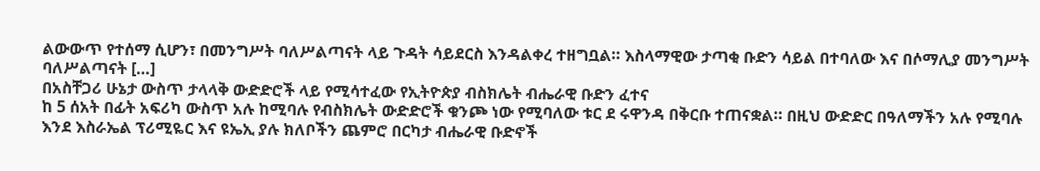ልውውጥ የተሰማ ሲሆን፣ በመንግሥት ባለሥልጣናት ላይ ጉዳት ሳይደርስ እንዳልቀረ ተዘግቧል። እስላማዊው ታጣቂ ቡድን ሳይል በተባለው እና በሶማሊያ መንግሥት ባለሥልጣናት […]
በአስቸጋሪ ሁኔታ ውስጥ ታላላቅ ውድድሮች ላይ የሚሳተፈው የኢትዮጵያ ብስክሌት ብሔራዊ ቡድን ፈተና
ከ 5 ሰአት በፊት አፍሪካ ውስጥ አሉ ከሚባሉ የብስክሌት ውድድሮች ቁንጮ ነው የሚባለው ቱር ደ ሩዋንዳ በቅርቡ ተጠናቋል። በዚህ ውድድር በዓለማችን አሉ የሚባሉ እንደ እስራኤል ፕሪሚዬር እና ዩኤኢ ያሉ ክለቦችን ጨምሮ በርካታ ብሔራዊ ቡድኖች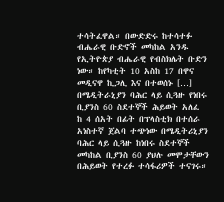ተሳትፈዋል። በውድድሩ ከተሳተፉ ብሔራዊ ቡድኖች መካከል አንዱ የኢትዮጵያ ብሔራዊ የብስክሌት ቡድን ነው። ከየካቲት 10 አስከ 17 በዋና መዲናዋ ኪጋሊ እና በተወሰኑ […]
በሜዲትራኒያን ባሕር ላይ ሲጓዙ የነበሩ ቢያንስ 60 ስደተኞች ሕይወት አለፈ
ከ 4 ሰአት በፊት በፕላስቲክ በተሰራ አነስተኛ ጀልባ ተጭነው በሜዲትሪኒያን ባሕር ላይ ሲጓዙ ከነበሩ ስደተኞች መካከል ቢያንስ 60 ያህሉ መሞታቸውን በሕይወት የተረፉ ተሳፋሪዎች ተናገሩ።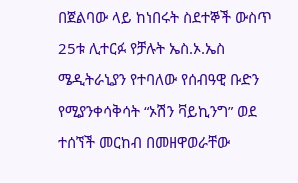በጀልባው ላይ ከነበሩት ስደተኞች ውስጥ 25ቱ ሊተርፉ የቻሉት ኤስ.ኦ.ኤስ ሜዲትራኒያን የተባለው የሰብዓዊ ቡድን የሚያንቀሳቅሳት “ኦሽን ቫይኪንግ” ወደ ተሰኘች መርከብ በመዘዋወራቸው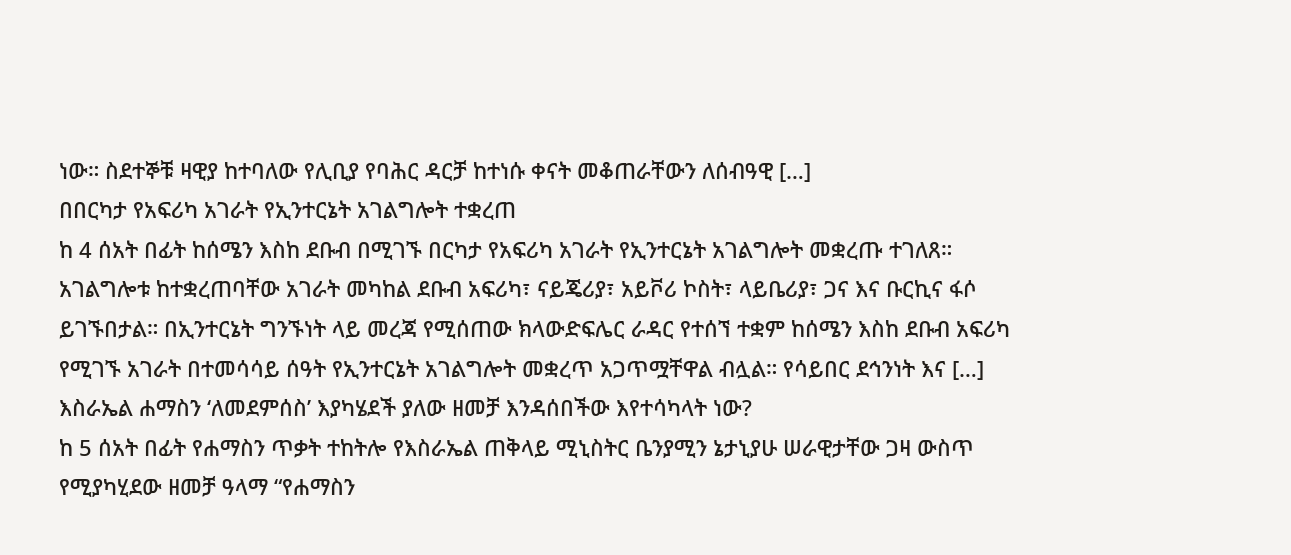ነው። ስደተኞቹ ዛዊያ ከተባለው የሊቢያ የባሕር ዳርቻ ከተነሱ ቀናት መቆጠራቸውን ለሰብዓዊ […]
በበርካታ የአፍሪካ አገራት የኢንተርኔት አገልግሎት ተቋረጠ
ከ 4 ሰአት በፊት ከሰሜን እስከ ደቡብ በሚገኙ በርካታ የአፍሪካ አገራት የኢንተርኔት አገልግሎት መቋረጡ ተገለጸ። አገልግሎቱ ከተቋረጠባቸው አገራት መካከል ደቡብ አፍሪካ፣ ናይጄሪያ፣ አይቮሪ ኮስት፣ ላይቤሪያ፣ ጋና እና ቡርኪና ፋሶ ይገኙበታል። በኢንተርኔት ግንኙነት ላይ መረጃ የሚሰጠው ክላውድፍሌር ራዳር የተሰኘ ተቋም ከሰሜን እስከ ደቡብ አፍሪካ የሚገኙ አገራት በተመሳሳይ ሰዓት የኢንተርኔት አገልግሎት መቋረጥ አጋጥሟቸዋል ብሏል። የሳይበር ደኅንነት እና […]
እስራኤል ሐማስን ‘ለመደምሰስ’ እያካሄደች ያለው ዘመቻ እንዳሰበችው እየተሳካላት ነው?
ከ 5 ሰአት በፊት የሐማስን ጥቃት ተከትሎ የእስራኤል ጠቅላይ ሚኒስትር ቤንያሚን ኔታኒያሁ ሠራዊታቸው ጋዛ ውስጥ የሚያካሂደው ዘመቻ ዓላማ “የሐማስን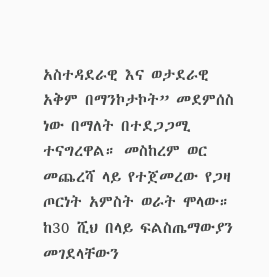አስተዳደራዊ እና ወታደራዊ አቅም በማንኮታኮት” መደምሰስ ነው በማለት በተደጋጋሚ ተናግረዋል። መስከረም ወር መጨረሻ ላይ የተጀመረው የጋዛ ጦርነት አምስት ወራት ሞላው። ከ30 ሺህ በላይ ፍልስጤማውያን መገደላቸውን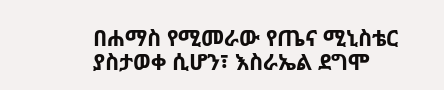በሐማስ የሚመራው የጤና ሚኒስቴር ያስታወቀ ሲሆን፣ እስራኤል ደግሞ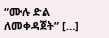“ሙሉ ድል ለመቀዳጀት” […]